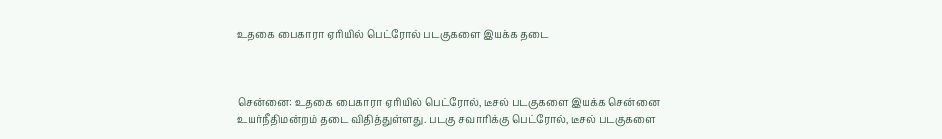உதகை பைகாரா ஏரியில் பெட்ரோல் படகுகளை இயக்க தடை



சென்னை: உதகை பைகாரா ஏரியில் பெட்ரோல், டீசல் படகுகளை இயக்க சென்னை உயர்நீதிமன்றம் தடை விதித்துள்ளது. படகு சவாரிக்கு பெட்ரோல், டீசல் படகுகளை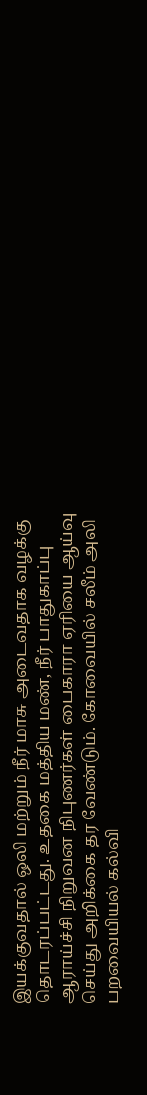இயக்குவதால் ஒலி மற்றும் நீர் மாசு அடைவதாக வழக்கு தொடரப்பட்டது. உதகை மத்திய மண், நீர் பாதுகாப்பு ஆராய்ச்சி நிறுவன நிபுணர்கள் பைகாரா ஏரியை ஆய்வு செய்து அறிக்கை தர வேண்டும். கோவையில் சலீம் அலி பறவையியல் கல்வி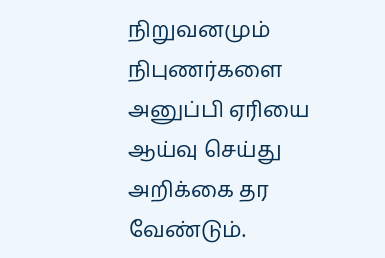நிறுவனமும் நிபுணர்களை அனுப்பி ஏரியை ஆய்வு செய்து அறிக்கை தர வேண்டும்.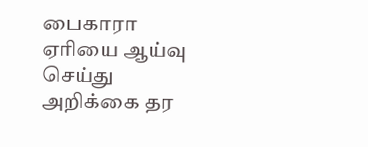பைகாரா ஏரியை ஆய்வு செய்து அறிக்கை தர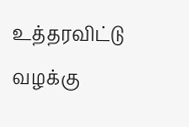உத்தரவிட்டு வழக்கு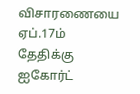விசாரணையை ஏப்.17ம் தேதிக்கு ஐகோர்ட்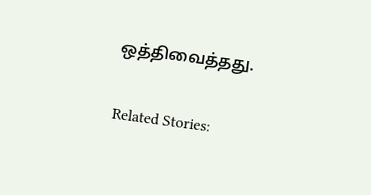ஒத்திவைத்தது.

Related Stories: